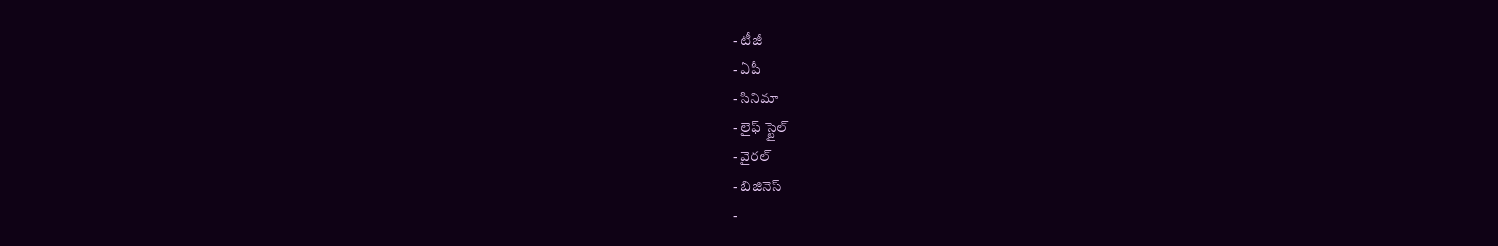- టీజీ
- ఏపీ
- సినిమా
- లైఫ్ స్టైల్
- వైరల్
- బిజినెస్
-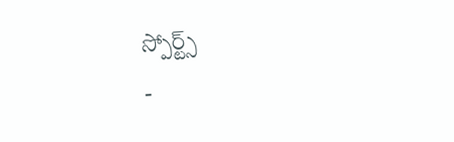స్పోర్ట్స్
-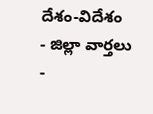దేశం-విదేశం
- జిల్లా వార్తలు
-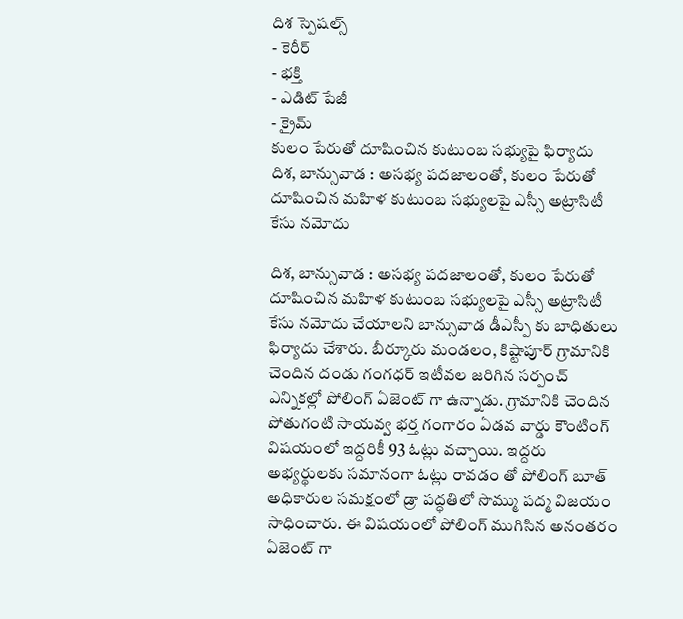దిశ స్పెషల్స్
- కెరీర్
- భక్తి
- ఎడిట్ పేజీ
- క్రైమ్
కులం పేరుతో దూషించిన కుటుంబ సభ్యుపై ఫిర్యాదు
దిశ, బాన్సువాడ : అసభ్య పదజాలంతో, కులం పేరుతో దూషించిన మహిళ కుటుంబ సభ్యులపై ఎస్సీ అట్రాసిటీ కేసు నమోదు

దిశ, బాన్సువాడ : అసభ్య పదజాలంతో, కులం పేరుతో దూషించిన మహిళ కుటుంబ సభ్యులపై ఎస్సీ అట్రాసిటీ కేసు నమోదు చేయాలని బాన్సువాడ డీఎస్పీ కు బాధితులు ఫిర్యాదు చేశారు. బీర్కూరు మండలం, కిష్టాపూర్ గ్రామానికి చెందిన దండు గంగధర్ ఇటీవల జరిగిన సర్పంచ్ ఎన్నికల్లో పోలింగ్ ఏజెంట్ గా ఉన్నాడు. గ్రామానికి చెందిన పోతుగంటి సాయవ్వ భర్త గంగారం ఏడవ వార్డు కౌంటింగ్ విషయంలో ఇద్దరికీ 93 ఓట్లు వచ్చాయి. ఇద్దరు అభ్యర్థులకు సమానంగా ఓట్లు రావడం తో పోలింగ్ బూత్ అధికారుల సమక్షంలో డ్రా పద్ధతిలో సొమ్ము పద్మ విజయం సాధించారు. ఈ విషయంలో పోలింగ్ ముగిసిన అనంతరం ఏజెంట్ గా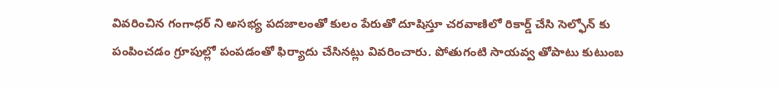వివరించిన గంగాధర్ ని అసభ్య పదజాలంతో కులం పేరుతో దూషిస్తూ చరవాణిలో రికార్డ్ చేసి సెల్ఫోన్ కు పంపించడం గ్రూపుల్లో పంపడంతో ఫిర్యాదు చేసినట్లు వివరించారు. పోతుగంటి సాయవ్వ తోపాటు కుటుంబ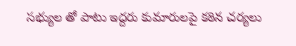సభ్యుల తో పాటు ఇద్దరు కుమారులపై కఠిన చర్యలు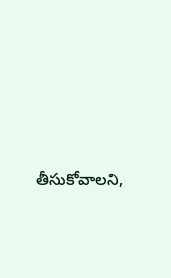తీసుకోవాలని,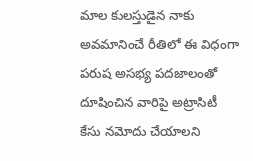మాల కులస్తుడైన నాకు అవమానించే రీతిలో ఈ విధంగా పరుష అసభ్య పదజాలంతో దూషించిన వారిపై అట్రాసిటీ కేసు నమోదు చేయాలని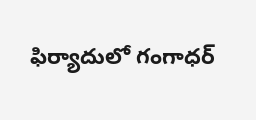ఫిర్యాదులో గంగాధర్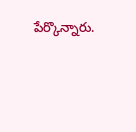పేర్కొన్నారు.